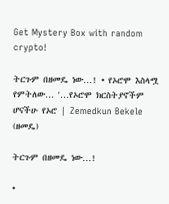Get Mystery Box with random crypto!

ትርጉም በዘመዴ ነው…! • የኦሮሞ እስላሟ የምትለው… '…የኦሮሞ ክርስትያኖችም ሆናችሁ የኦሮ | Zemedkun Bekele (ዘመዴ)

ትርጉም በዘመዴ ነው…!

•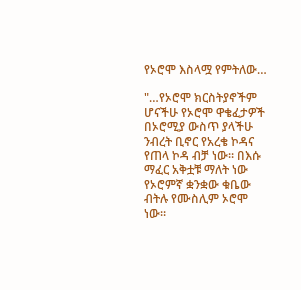የኦሮሞ እስላሟ የምትለው…

"…የኦሮሞ ክርስትያኖችም ሆናችሁ የኦሮሞ ዋቄፈታዎች በኦሮሚያ ውስጥ ያላችሁ ንብረት ቢኖር የአረቄ ኮዳና የጠላ ኮዳ ብቻ ነው። በእሱ ማፈር አቅቷቹ ማለት ነው የኦሮምኛ ቋንቋው ቁቤው ብትሉ የሙስሊም ኦሮሞ ነው።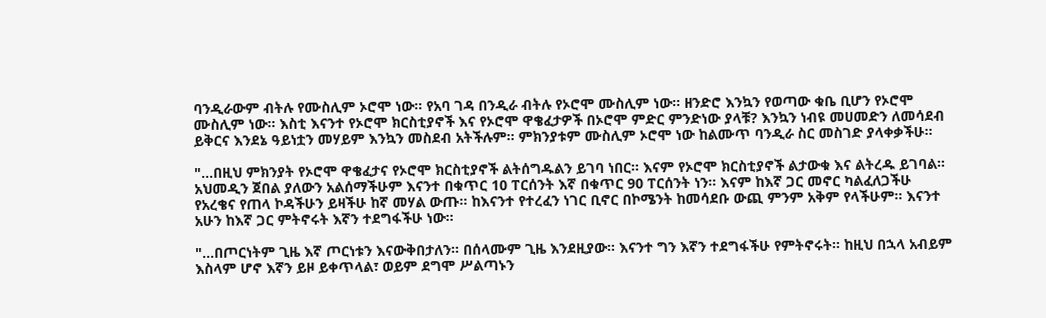ባንዲራውም ብትሉ የሙስሊም ኦሮሞ ነው። የአባ ገዳ በንዲራ ብትሉ የኦሮሞ ሙስሊም ነው። ዘንድሮ እንኳን የወጣው ቁቤ ቢሆን የኦሮሞ ሙስሊም ነው። እስቲ እናንተ የኦሮሞ ክርስቲያኖች እና የኦሮሞ ዋቄፈታዎች በኦሮሞ ምድር ምንድነው ያላቹ? እንኳን ነብዩ መሀመድን ለመሳደብ ይቅርና እንደኔ ዓይነቷን መሃይም እንኳን መስደብ አትችሉም። ምክንያቱም ሙስሊም ኦሮሞ ነው ከልሙጥ ባንዲራ ስር መስገድ ያላቀቃችሁ።

"…በዚህ ምክንያት የኦሮሞ ዋቄፈታና የኦሮሞ ክርስቲያኖች ልትሰግዱልን ይገባ ነበር። እናም የኦሮሞ ክርስቲያኖች ልታውቁ እና ልትረዱ ይገባል። አህመዲን ጀበል ያለውን አልሰማችሁም እናንተ በቁጥር 10 ፐርሰንት እኛ በቁጥር 90 ፐርሰንት ነን። እናም ከእኛ ጋር መኖር ካልፈለጋችሁ የአረቄና የጠላ ኮዳችሁን ይዛችሁ ከኛ መሃል ውጡ። ከእናንተ የተረፈን ነገር ቢኖር በኮሜንት ከመሳደቡ ውጪ ምንም አቅም የላችሁም። እናንተ አሁን ከእኛ ጋር ምትኖሩት እኛን ተደግፋችሁ ነው።

"…በጦርነትም ጊዜ እኛ ጦርነቱን እናውቅበታለን። በሰላሙም ጊዜ እንደዚያው። እናንተ ግን እኛን ተደግፋችሁ የምትኖሩት። ከዚህ በኋላ አብይም እስላም ሆኖ እኛን ይዞ ይቀጥላል፣ ወይም ደግሞ ሥልጣኑን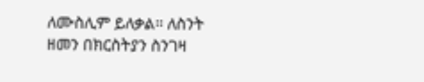ለሙስሊም ይለቃል። ለስንት ዘመን በክርስትያን ስንገዛ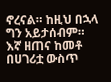ኖረናል። ከዚህ በኋላ ግን አይታሰብም። እኛ ዘጠና ከመቶ በሀገሪቷ ውስጥ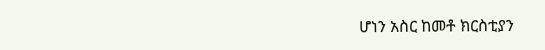ሆነን አስር ከመቶ ክርስቲያን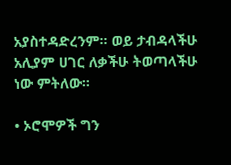አያስተዳድረንም። ወይ ታብዳላችሁ አሊያም ሀገር ለቃችሁ ትወጣላችሁ ነው ምትለው።

• ኦሮሞዎች ግን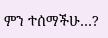ምን ተሰማችሁ…?